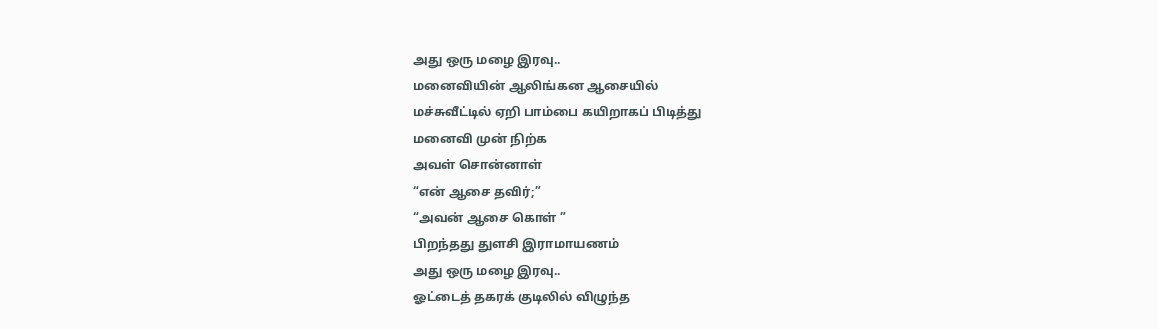அது ஒரு மழை இரவு..
மனைவியின் ஆலிங்கன ஆசையில்
மச்சுவீட்டில் ஏறி பாம்பை கயிறாகப் பிடித்து
மனைவி முன் நிற்க
அவள் சொன்னாள்
“என் ஆசை தவிர்;”
“அவன் ஆசை கொள் ”
பிறந்தது துளசி இராமாயணம்
அது ஒரு மழை இரவு..
ஓட்டைத் தகரக் குடிலில் விழுந்த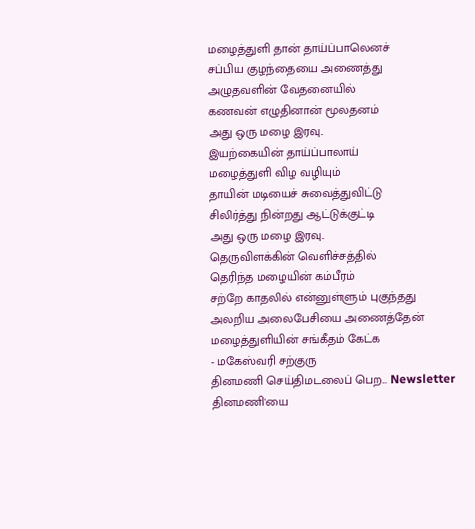மழைத்துளி தான் தாய்ப்பாலெனச்
சப்பிய குழந்தையை அணைத்து
அழுதவளின் வேதனையில்
கணவன் எழுதினான் மூலதனம்
அது ஒரு மழை இரவு..
இயற்கையின் தாய்ப்பாலாய்
மழைத்துளி விழ வழியும்
தாயின் மடியைச் சுவைத்துவிட்டு
சிலிர்த்து நின்றது ஆட்டுக்குட்டி
அது ஒரு மழை இரவு..
தெருவிளக்கின் வெளிச்சத்தில்
தெரிந்த மழையின் கம்பீரம்
சற்றே காதலில் என்னுள்ளும் புகுந்தது
அலறிய அலைபேசியை அணைத்தேன்
மழைத்துளியின் சங்கீதம் கேட்க
- மகேஸ்வரி சற்குரு
தினமணி செய்திமடலைப் பெற... Newsletter
தினமணி'யை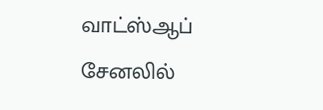வாட்ஸ்ஆப் சேனலில்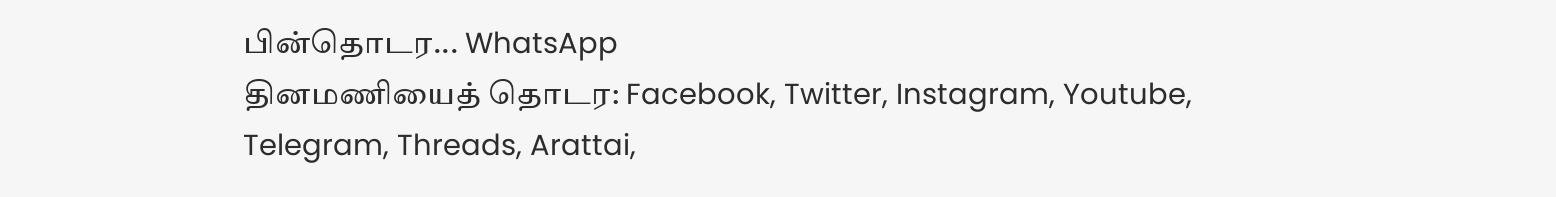பின்தொடர... WhatsApp
தினமணியைத் தொடர: Facebook, Twitter, Instagram, Youtube, Telegram, Threads, Arattai,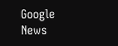Google News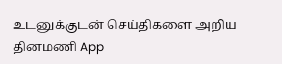உடனுக்குடன் செய்திகளை அறிய தினமணி App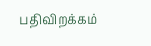பதிவிறக்கம்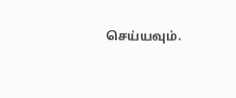செய்யவும்.